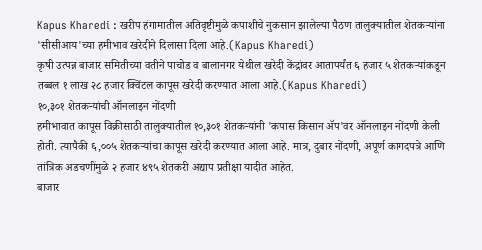Kapus Kharedi : खरीप हंगामातील अतिवृष्टीमुळे कपाशीचे नुकसान झालेल्या पैठण तालुक्यातील शेतकऱ्यांना 'सीसीआय'च्या हमीभाव खरेदीने दिलासा दिला आहे.(Kapus Kharedi)
कृषी उत्पन्न बाजार समितीच्या वतीने पाचोड व बालानगर येथील खरेदी केंद्रांवर आतापर्यंत ६ हजार ५ शेतकऱ्यांकडून तब्बल १ लाख २८ हजार क्विंटल कापूस खरेदी करण्यात आला आहे.(Kapus Kharedi)
१०,३०१ शेतकऱ्यांची ऑनलाइन नोंदणी
हमीभावात कापूस विक्रीसाठी तालुक्यातील १०,३०१ शेतकऱ्यांनी 'कपास किसान ॲप'वर ऑनलाइन नोंदणी केली होती. त्यापैकी ६,००५ शेतकऱ्यांचा कापूस खरेदी करण्यात आला आहे. मात्र, दुबार नोंदणी, अपूर्ण कागदपत्रे आणि तांत्रिक अडचणींमुळे २ हजार ४९५ शेतकरी अद्याप प्रतीक्षा यादीत आहेत.
बाजार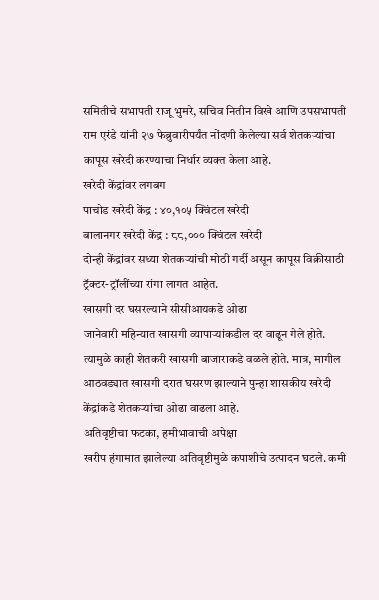समितीचे सभापती राजू भुमरे, सचिव नितीन विखे आणि उपसभापती राम एरंडे यांनी २७ फेब्रुवारीपर्यंत नोंदणी केलेल्या सर्व शेतकऱ्यांचा कापूस खरेदी करण्याचा निर्धार व्यक्त केला आहे.
खरेदी केंद्रांवर लगबग
पाचोड खरेदी केंद्र : ४०,१०५ क्विंटल खरेदी
बालानगर खरेदी केंद्र : ८८,००० क्विंटल खरेदी
दोन्ही केंद्रांवर सध्या शेतकऱ्यांची मोठी गर्दी असून कापूस विक्रीसाठी ट्रॅक्टर-ट्रॉलींच्या रांगा लागत आहेत.
खासगी दर घसरल्याने सीसीआयकडे ओढा
जानेवारी महिन्यात खासगी व्यापाऱ्यांकडील दर वाढून गेले होते. त्यामुळे काही शेतकरी खासगी बाजाराकडे वळले होते. मात्र, मागील आठवड्यात खासगी दरात घसरण झाल्याने पुन्हा शासकीय खरेदी केंद्रांकडे शेतकऱ्यांचा ओढा वाढला आहे.
अतिवृष्टीचा फटका, हमीभावाची अपेक्षा
खरीप हंगामात झालेल्या अतिवृष्टीमुळे कपाशीचे उत्पादन घटले. कमी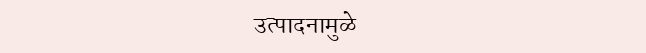उत्पादनामुळे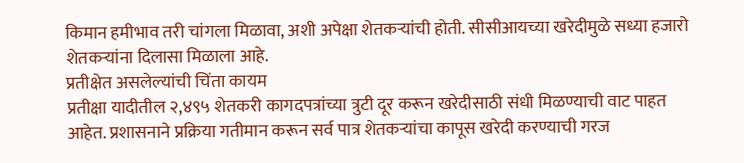किमान हमीभाव तरी चांगला मिळावा, अशी अपेक्षा शेतकऱ्यांची होती. सीसीआयच्या खरेदीमुळे सध्या हजारो शेतकऱ्यांना दिलासा मिळाला आहे.
प्रतीक्षेत असलेल्यांची चिंता कायम
प्रतीक्षा यादीतील २,४९५ शेतकरी कागदपत्रांच्या त्रुटी दूर करून खरेदीसाठी संधी मिळण्याची वाट पाहत आहेत. प्रशासनाने प्रक्रिया गतीमान करून सर्व पात्र शेतकऱ्यांचा कापूस खरेदी करण्याची गरज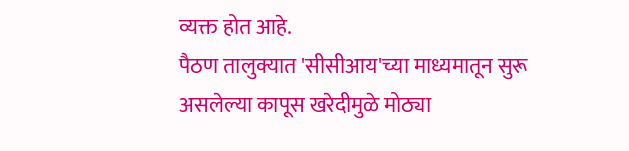व्यक्त होत आहे.
पैठण तालुक्यात 'सीसीआय'च्या माध्यमातून सुरू असलेल्या कापूस खरेदीमुळे मोठ्या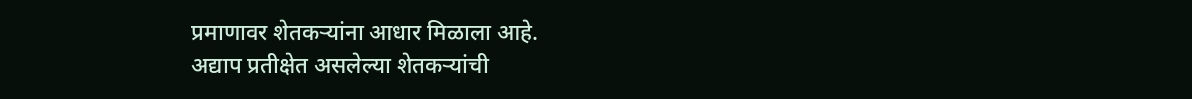प्रमाणावर शेतकऱ्यांना आधार मिळाला आहे.
अद्याप प्रतीक्षेत असलेल्या शेतकऱ्यांची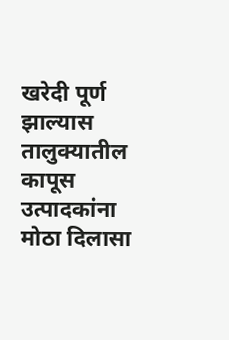खरेदी पूर्ण झाल्यास तालुक्यातील कापूस उत्पादकांना मोठा दिलासा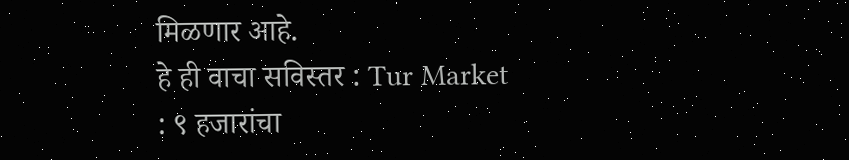मिळणार आहे.
हे ही वाचा सविस्तर : Tur Market : ९ हजारांचा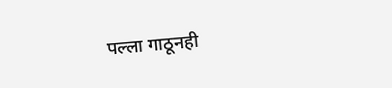पल्ला गाठूनही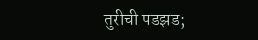तुरीची पडझड;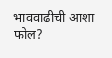भाववाढीची आशा फोल?